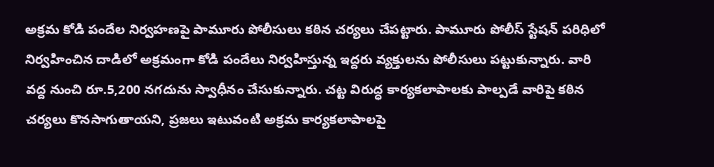అక్రమ కోడి పందేల నిర్వహణపై పామూరు పోలీసులు కఠిన చర్యలు చేపట్టారు. పామూరు పోలీస్ స్టేషన్ పరిధిలో నిర్వహించిన దాడిలో అక్రమంగా కోడి పందేలు నిర్వహిస్తున్న ఇద్దరు వ్యక్తులను పోలీసులు పట్టుకున్నారు. వారి వద్ద నుంచి రూ.5,200 నగదును స్వాధీనం చేసుకున్నారు. చట్ట విరుద్ధ కార్యకలాపాలకు పాల్పడే వారిపై కఠిన చర్యలు కొనసాగుతాయని, ప్రజలు ఇటువంటి అక్రమ కార్యకలాపాలపై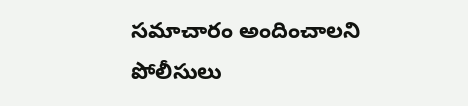సమాచారం అందించాలని పోలీసులు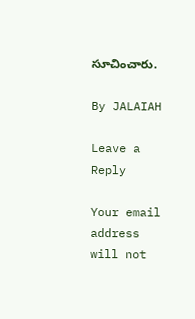సూచించారు.

By JALAIAH

Leave a Reply

Your email address will not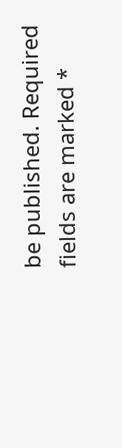be published. Required fields are marked *